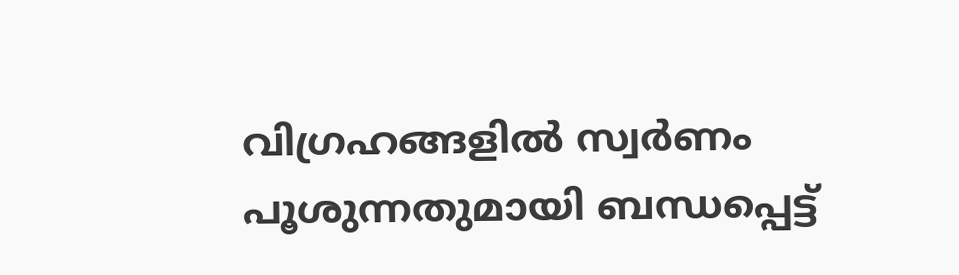വിഗ്രഹങ്ങളില്‍ സ്വര്‍ണം പൂശുന്നതുമായി ബന്ധപ്പെട്ട്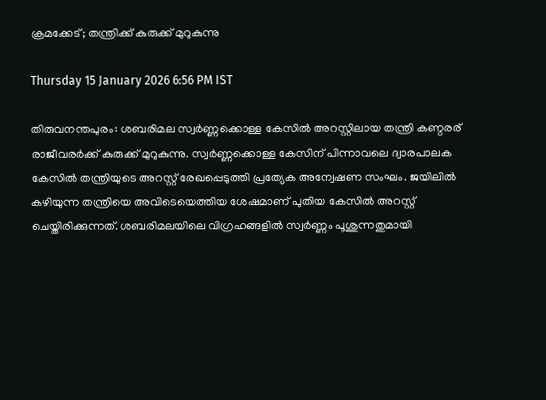ക്രമക്കേട്; തന്ത്രിക്ക് കുരുക്ക് മുറുകുന്നു

Thursday 15 January 2026 6:56 PM IST

തിരുവനന്തപുരം: ശബരിമല സ്വര്‍ണ്ണക്കൊള്ള കേസില്‍ അറസ്റ്റിലായ തന്ത്രി കണ്ഠരര് രാജീവരര്‍ക്ക് കുരുക്ക് മുറുകുന്നു. സ്വര്‍ണ്ണക്കൊള്ള കേസിന് പിന്നാവലെ ദ്വാരപാലക കേസില്‍ തന്ത്രിയുടെ അറസ്റ്റ് രേഖപ്പെടുത്തി പ്രത്യേക അന്വേഷണ സംഘം. ജയിലില്‍ കഴിയുന്ന തന്ത്രിയെ അവിടെയെത്തിയ ശേഷമാണ് പുതിയ കേസില്‍ അറസ്റ്റ് ചെയ്തിരിക്കുന്നത്. ശബരിമലയിലെ വിഗ്രഹങ്ങളില്‍ സ്വര്‍ണ്ണം പൂശുന്നതുമായി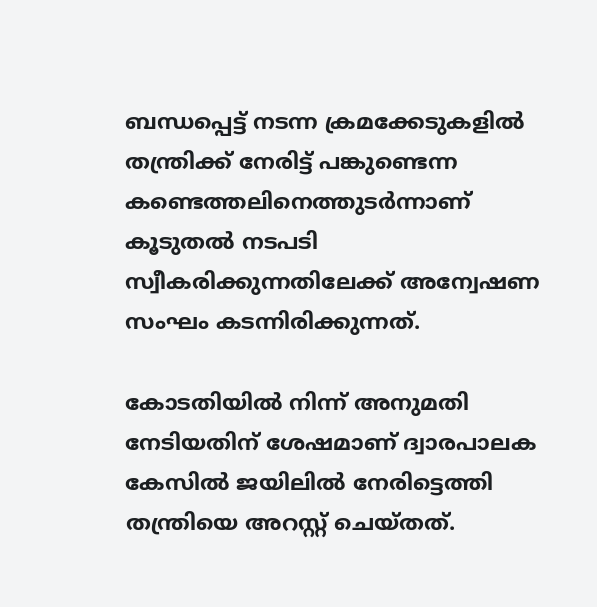ബന്ധപ്പെട്ട് നടന്ന ക്രമക്കേടുകളില്‍ തന്ത്രിക്ക് നേരിട്ട് പങ്കുണ്ടെന്ന കണ്ടെത്തലിനെത്തുടര്‍ന്നാണ് കൂടുതല്‍ നടപടി സ്വീകരിക്കുന്നതിലേക്ക് അന്വേഷണ സംഘം കടന്നിരിക്കുന്നത്.

കോടതിയില്‍ നിന്ന് അനുമതി നേടിയതിന് ശേഷമാണ് ദ്വാരപാലക കേസില്‍ ജയിലില്‍ നേരിട്ടെത്തി തന്ത്രിയെ അറസ്റ്റ് ചെയ്തത്.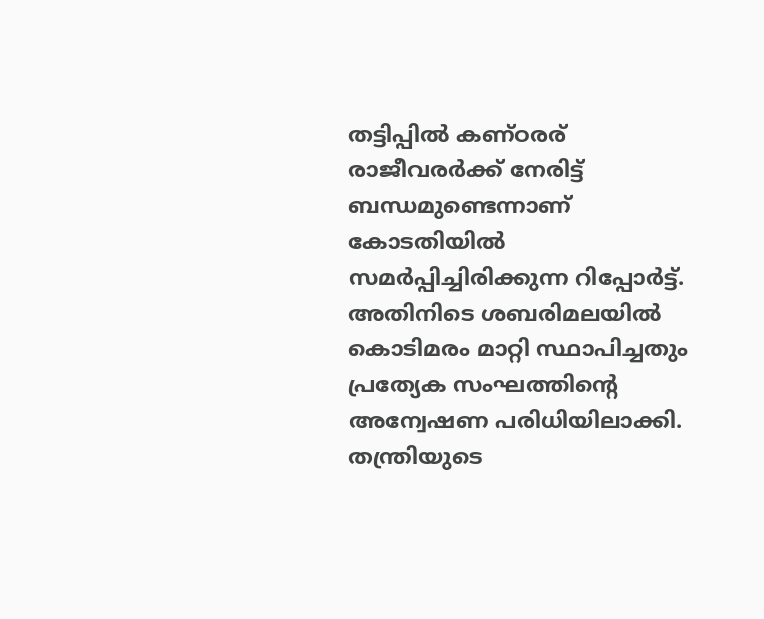തട്ടിപ്പില്‍ കണ്ഠരര് രാജീവരര്‍ക്ക് നേരിട്ട് ബന്ധമുണ്ടെന്നാണ് കോടതിയില്‍ സമര്‍പ്പിച്ചിരിക്കുന്ന റിപ്പോര്‍ട്ട്. അതിനിടെ ശബരിമലയില്‍ കൊടിമരം മാറ്റി സ്ഥാപിച്ചതും പ്രത്യേക സംഘത്തിന്റെ അന്വേഷണ പരിധിയിലാക്കി. തന്ത്രിയുടെ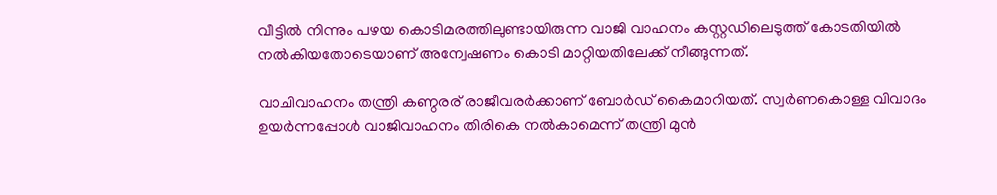വീട്ടില്‍ നിന്നും പഴയ കൊടിമരത്തിലുണ്ടായിരുന്ന വാജി വാഹനം കസ്റ്റഡിലെടുത്ത് കോടതിയില്‍ നല്‍കിയതോടെയാണ് അന്വേഷണം കൊടി മാറ്റിയതിലേക്ക് നീങ്ങുന്നത്.

വാചിവാഹനം തന്ത്രി കണ്ഠരര് രാജീവരര്‍ക്കാണ് ബോര്‍ഡ് കൈമാറിയത്. സ്വര്‍ണകൊള്ള വിവാദം ഉയര്‍ന്നപ്പോള്‍ വാജിവാഹനം തിരികെ നല്‍കാമെന്ന് തന്ത്രി മുന്‍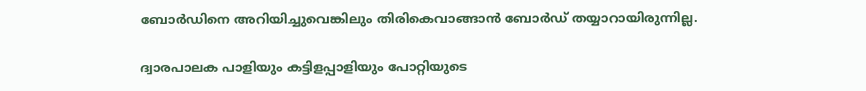ബോര്‍ഡിനെ അറിയിച്ചുവെങ്കിലും തിരികെവാങ്ങാന്‍ ബോര്‍ഡ് തയ്യാറായിരുന്നില്ല.

ദ്വാരപാലക പാളിയും കട്ടിളപ്പാളിയും പോറ്റിയുടെ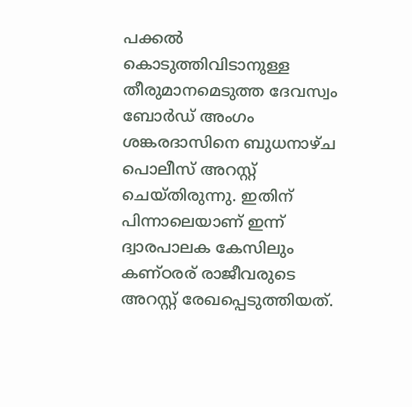പക്കല്‍ കൊടുത്തിവിടാനുള്ള തീരുമാനമെടുത്ത ദേവസ്വം ബോര്‍ഡ് അംഗം ശങ്കരദാസിനെ ബുധനാഴ്ച പൊലീസ് അറസ്റ്റ് ചെയ്തിരുന്നു. ഇതിന് പിന്നാലെയാണ് ഇന്ന് ദ്വാരപാലക കേസിലും കണ്ഠരര് രാജീവരുടെ അറസ്റ്റ് രേഖപ്പെടുത്തിയത്.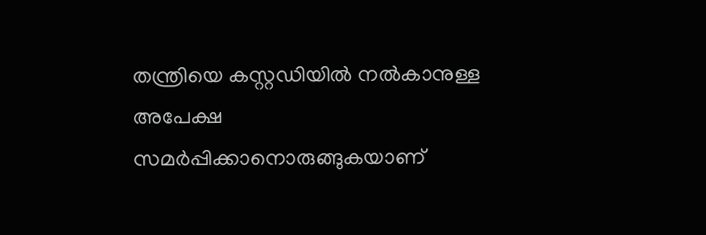തന്ത്രിയെ കസ്റ്റഡിയില്‍ നല്‍കാനുള്ള അപേക്ഷ സമര്‍പ്പിക്കാനൊരുങ്ങുകയാണ്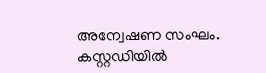അന്വേഷണ സംഘം. കസ്റ്റഡിയില്‍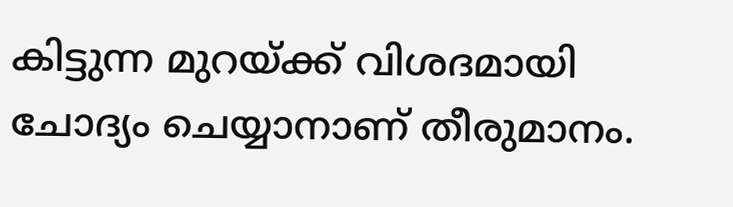കിട്ടുന്ന മുറയ്ക്ക് വിശദമായി ചോദ്യം ചെയ്യാനാണ് തീരുമാനം.